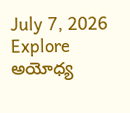July 7, 2026
Explore
అయోధ్య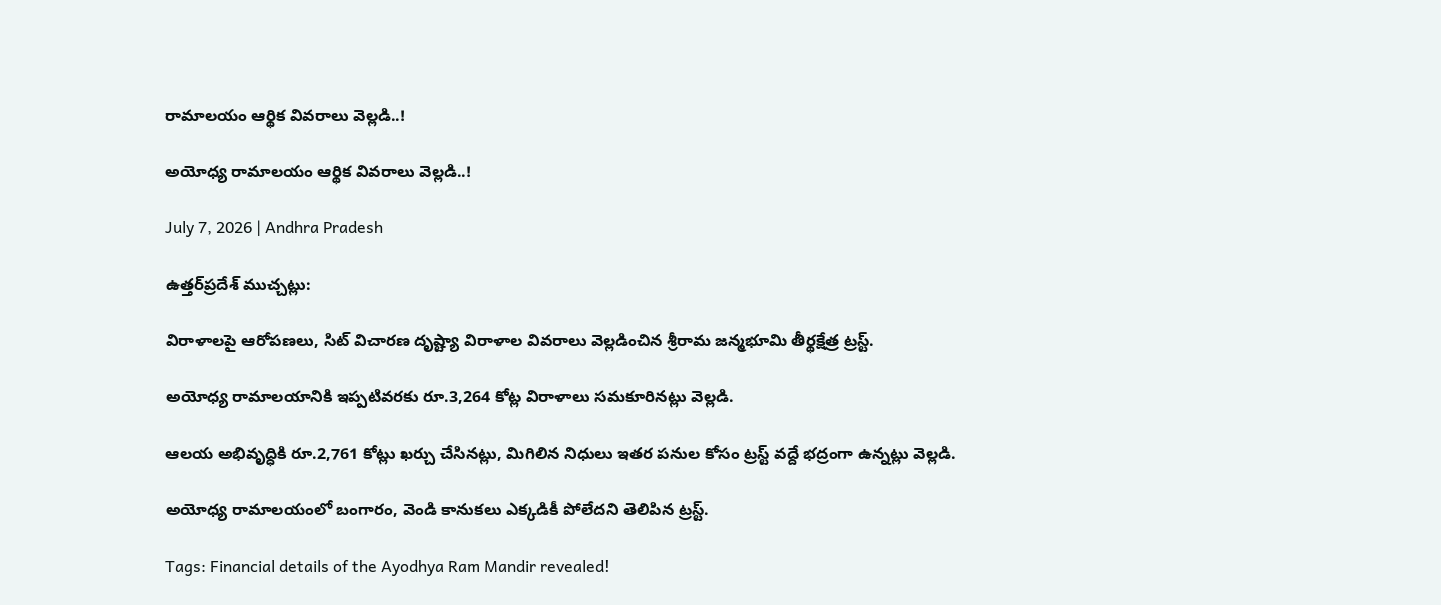రామాలయం ఆర్థిక వివరాలు వెల్లడి..!

అయోధ్య రామాలయం ఆర్థిక వివరాలు వెల్లడి..!

July 7, 2026 | Andhra Pradesh

ఉత్తర్‌ప్రదేశ్ ముచ్చట్లు:

విరాళాలపై ఆరోపణలు, సిట్ విచారణ దృష్ట్యా విరాళాల వివరాలు వెల్లడించిన శ్రీరామ జన్మభూమి తీర్థక్షేత్ర ట్రస్ట్.

అయోధ్య రామాలయానికి ఇప్పటివరకు రూ.3,264 కోట్ల విరాళాలు సమకూరినట్లు వెల్లడి.

ఆలయ అభివృద్ధికి రూ.2,761 కోట్లు ఖర్చు చేసినట్లు, మిగిలిన నిధులు ఇతర పనుల కోసం ట్రస్ట్ వద్దే భద్రంగా ఉన్నట్లు వెల్లడి.

అయోధ్య రామాలయంలో బంగారం, వెండి కానుకలు ఎక్కడికీ పోలేదని తెలిపిన ట్రస్ట్.

Tags: Financial details of the Ayodhya Ram Mandir revealed!